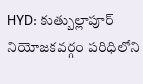HYD: కుత్బుల్లాపూర్ నియోజకవర్గం పరిధిలోని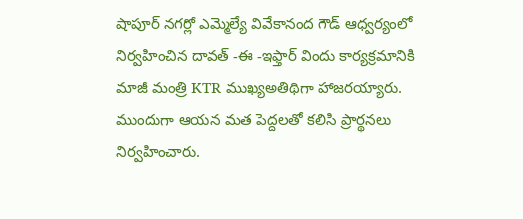షాపూర్ నగర్లో ఎమ్మెల్యే వివేకానంద గౌడ్ ఆధ్వర్యంలో నిర్వహించిన దావత్ -ఈ -ఇఫ్తార్ విందు కార్యక్రమానికి మాజీ మంత్రి KTR ముఖ్యఅతిథిగా హాజరయ్యారు. ముందుగా ఆయన మత పెద్దలతో కలిసి ప్రార్థనలు నిర్వహించారు.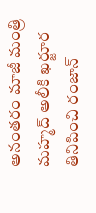అనంతరం మాజీ మంత్రి మహ్మద్ అలీకి ఖర్జూర తినిపించి రంజాన్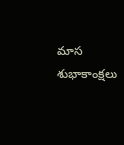మాస శుభాకాంక్షలు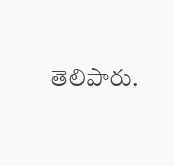తెలిపారు.